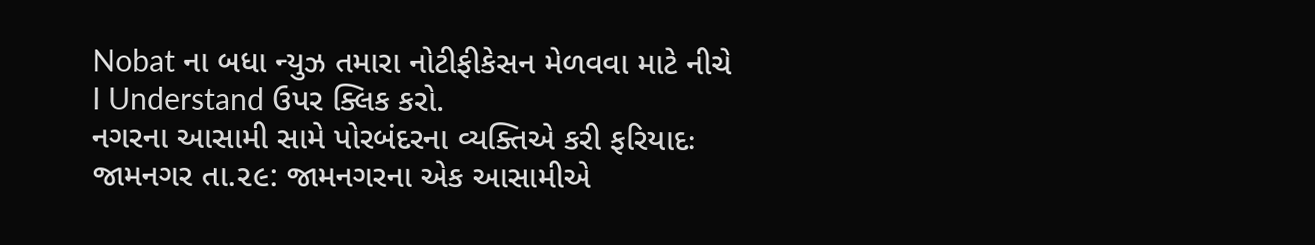Nobat ના બધા ન્યુઝ તમારા નોટીફીકેસન મેળવવા માટે નીચે I Understand ઉપર ક્લિક કરો.
નગરના આસામી સામે પોરબંદરના વ્યક્તિએ કરી ફરિયાદઃ
જામનગર તા.૨૯: જામનગરના એક આસામીએ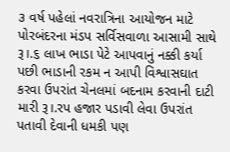૩ વર્ષ પહેલાં નવરાત્રિના આયોજન માટે પોરબંદરના મંડપ સર્વિસવાળા આસામી સાથે રૂ।.૬ લાખ ભાડા પેટે આપવાનું નક્કી કર્યા પછી ભાડાની રકમ ન આપી વિશ્વાસઘાત કરવા ઉપરાંત ચેનલમાં બદનામ કરવાની દાટી મારી રૂ।.રપ હજાર પડાવી લેવા ઉપરાંત પતાવી દેવાની ધમકી પણ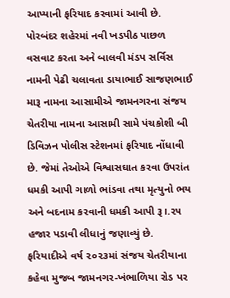આપ્યાની ફરિયાદ કરવામાં આવી છે.
પોરબંદર શહેરમાં નવી ખડપીઠ પાછળ વસવાટ કરતા અને બાલવી મંડપ સર્વિસ નામની પેઢી ચલાવતા ડાયાભાઈ સાજણભાઈ મારૂ નામના આસામીએ જામનગરના સંજય ચેતરીયા નામના આસામી સામે પંચકોશી બી ડિવિઝન પોલીસ સ્ટેશનમાં ફરિયાદ નોંધાવી છે. જેમાં તેઓએ વિશ્વાસઘાત કરવા ઉપરાંત ધમકી આપી ગાળો ભાંડવા તથા મૃત્યુનો ભય અને બદનામ કરવાની ધમકી આપી રૂ।.૨૫ હજાર પડાવી લીધાનું જણાવ્યું છે.
ફરિયાદીએ વર્ષ ૨૦૨૩માં સંજય ચેતરીયાના કહેવા મુજબ જામનગર-ખંભાળિયા રોડ પર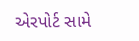એરપોર્ટ સામે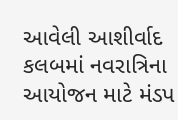આવેલી આશીર્વાદ કલબમાં નવરાત્રિના આયોજન માટે મંડપ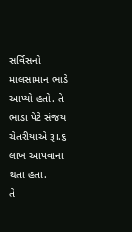સર્વિસનો માલસામાન ભાડે આપ્યો હતો. તે ભાડા પેટે સંજય ચેતરીયાએ રૂ।.૬ લાખ આપવાના થતા હતા.
તે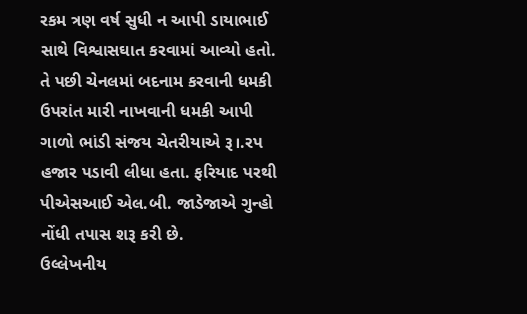રકમ ત્રણ વર્ષ સુધી ન આપી ડાયાભાઈ સાથે વિશ્વાસઘાત કરવામાં આવ્યો હતો. તે પછી ચેનલમાં બદનામ કરવાની ધમકી ઉપરાંત મારી નાખવાની ધમકી આપી ગાળો ભાંડી સંજય ચેતરીયાએ રૂ।.રપ હજાર પડાવી લીધા હતા. ફરિયાદ પરથી પીએસઆઈ એલ.બી. જાડેજાએ ગુન્હો નોંધી તપાસ શરૂ કરી છે.
ઉલ્લેખનીય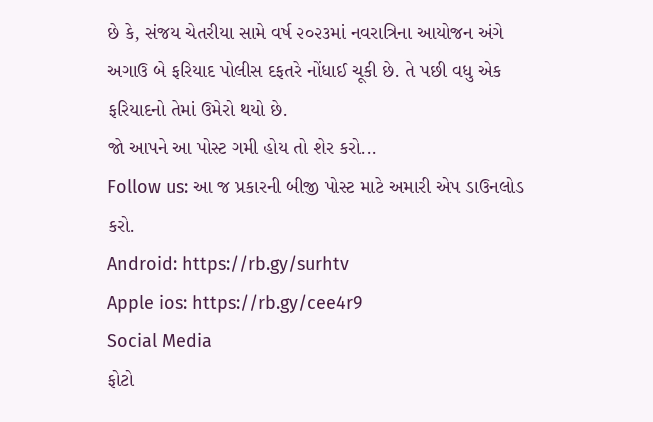છે કે, સંજય ચેતરીયા સામે વર્ષ ૨૦૨૩માં નવરાત્રિના આયોજન અંગે અગાઉ બે ફરિયાદ પોલીસ દફતરે નોંધાઈ ચૂકી છે. તે પછી વધુ એક ફરિયાદનો તેમાં ઉમેરો થયો છે.
જો આપને આ પોસ્ટ ગમી હોય તો શેર કરો...
Follow us: આ જ પ્રકારની બીજી પોસ્ટ માટે અમારી એપ ડાઉનલોડ કરો.
Android: https://rb.gy/surhtv
Apple ios: https://rb.gy/cee4r9
Social Media
ફોટો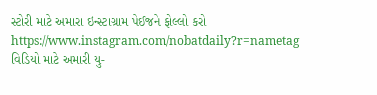સ્ટોરી માટે અમારા ઇન્સ્ટાગ્રામ પેઈજને ફોલ્લો કરો
https://www.instagram.com/nobatdaily?r=nametag
વિડિયો માટે અમારી યુ-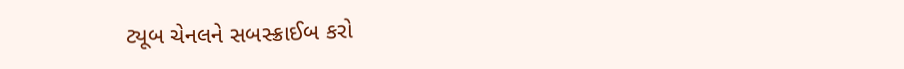ટ્યૂબ ચેનલને સબસ્ક્રાઈબ કરો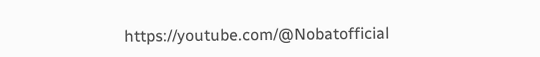https://youtube.com/@Nobatofficial